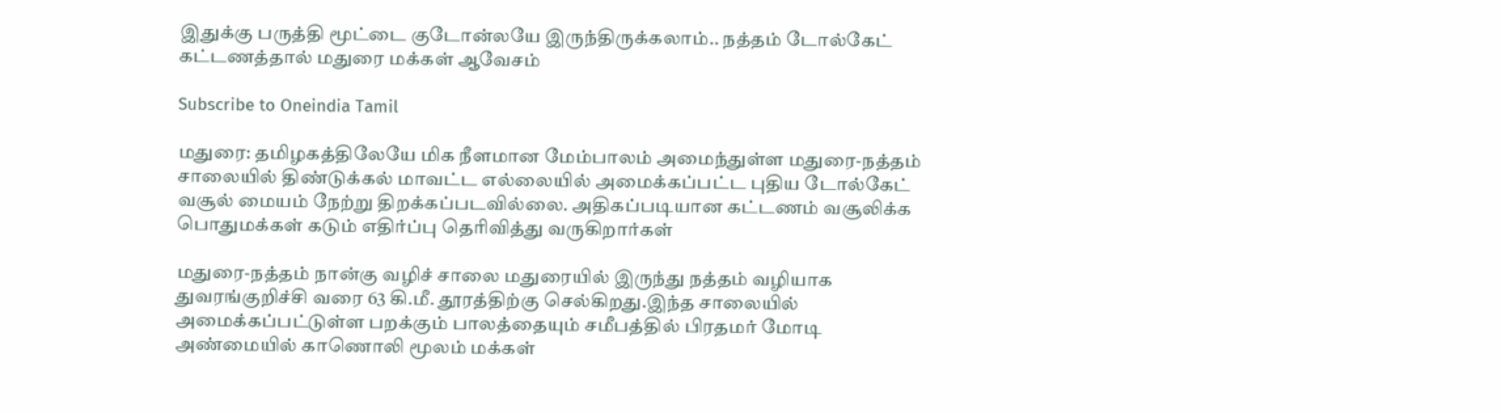இதுக்கு பருத்தி மூட்டை குடோன்லயே இருந்திருக்கலாம்.. நத்தம் டோல்கேட் கட்டணத்தால் மதுரை மக்கள் ஆவேசம்

Subscribe to Oneindia Tamil

மதுரை: தமிழகத்திலேயே மிக நீளமான மேம்பாலம் அமைந்துள்ள மதுரை-நத்தம் சாலையில் திண்டுக்கல் மாவட்ட எல்லையில் அமைக்கப்பட்ட புதிய டோல்கேட் வசூல் மையம் நேற்று திறக்கப்படவில்லை. அதிகப்படியான கட்டணம் வசூலிக்க பொதுமக்கள் கடும் எதிர்ப்பு தெரிவித்து வருகிறார்கள்

மதுரை-நத்தம் நான்கு வழிச் சாலை மதுரையில் இருந்து நத்தம் வழியாக துவரங்குறிச்சி வரை 63 கி.மீ. தூரத்திற்கு செல்கிறது.இந்த சாலையில் அமைக்கப்பட்டுள்ள பறக்கும் பாலத்தையும் சமீபத்தில் பிரதமர் மோடி அண்மையில் காணொலி மூலம் மக்கள்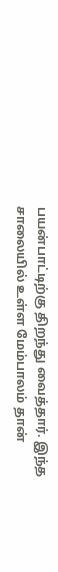பயன்பாட்டிற்கு திறந்து வைத்தார். இந்த சாலையில் உள்ள மேம்பாலம் தான்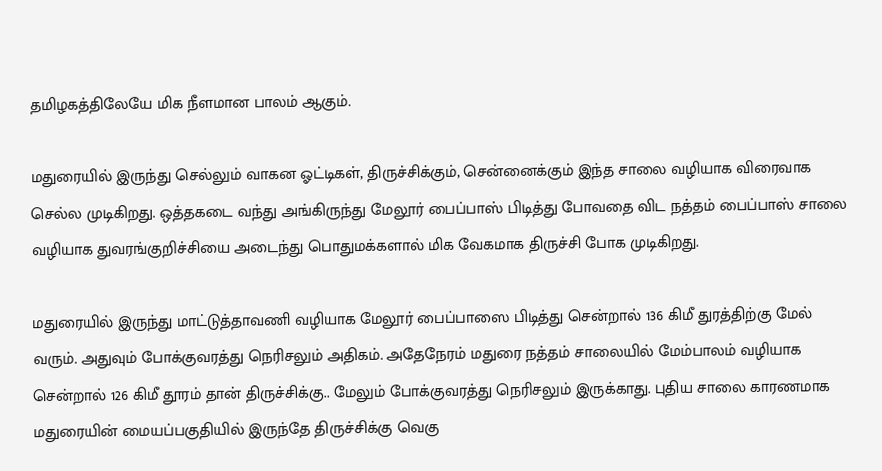தமிழகத்திலேயே மிக நீளமான பாலம் ஆகும்.

மதுரையில் இருந்து செல்லும் வாகன ஓட்டிகள், திருச்சிக்கும், சென்னைக்கும் இந்த சாலை வழியாக விரைவாக செல்ல முடிகிறது. ஒத்தகடை வந்து அங்கிருந்து மேலூர் பைப்பாஸ் பிடித்து போவதை விட நத்தம் பைப்பாஸ் சாலை வழியாக துவரங்குறிச்சியை அடைந்து பொதுமக்களால் மிக வேகமாக திருச்சி போக முடிகிறது.

மதுரையில் இருந்து மாட்டுத்தாவணி வழியாக மேலூர் பைப்பாஸை பிடித்து சென்றால் 136 கிமீ துரத்திற்கு மேல் வரும். அதுவும் போக்குவரத்து நெரிசலும் அதிகம். அதேநேரம் மதுரை நத்தம் சாலையில் மேம்பாலம் வழியாக சென்றால் 126 கிமீ தூரம் தான் திருச்சிக்கு.. மேலும் போக்குவரத்து நெரிசலும் இருக்காது. புதிய சாலை காரணமாக மதுரையின் மையப்பகுதியில் இருந்தே திருச்சிக்கு வெகு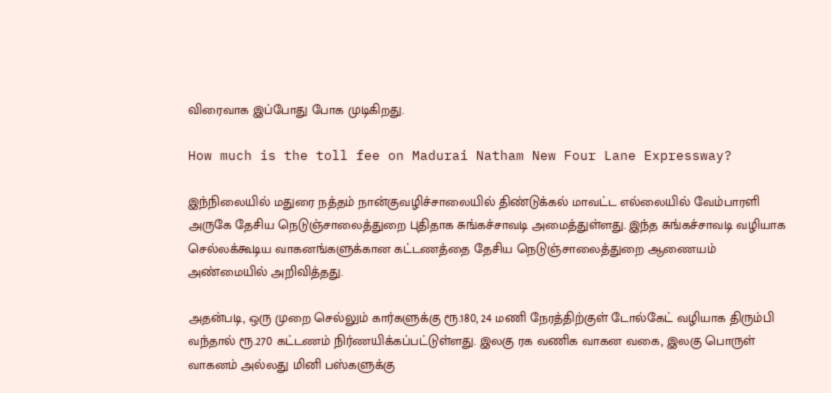விரைவாக இப்போது போக முடிகிறது.

How much is the toll fee on Madurai Natham New Four Lane Expressway?

இந்நிலையில் மதுரை நத்தம் நான்குவழிச்சாலையில் திண்டுக்கல் மாவட்ட எல்லையில் வேம்பாரளி அருகே தேசிய நெடுஞ்சாலைத்துறை புதிதாக சுங்கச்சாவடி அமைத்துள்ளது. இந்த சுங்கச்சாவடி வழியாக செல்லக்கூடிய வாகனங்களுக்கான கட்டணத்தை தேசிய நெடுஞ்சாலைத்துறை ஆணையம் அண்மையில் அறிவித்தது.

அதன்படி, ஒரு முறை செல்லும் கார்களுக்கு ரூ.180, 24 மணி நேரத்திற்குள் டோல்கேட் வழியாக திரும்பி வந்தால் ரூ.270 கட்டணம் நிர்ணயிக்கப்பட்டுள்ளது. இலகு ரக வணிக வாகன வகை, இலகு பொருள் வாகனம் அல்லது மினி பஸ்களுக்கு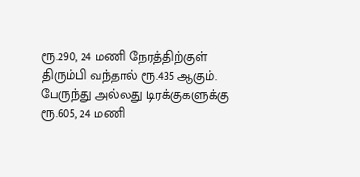ரூ.290, 24 மணி நேரத்திற்குள் திரும்பி வந்தால் ரூ.435 ஆகும். பேருந்து அல்லது டிரக்குகளுக்கு ரூ.605, 24 மணி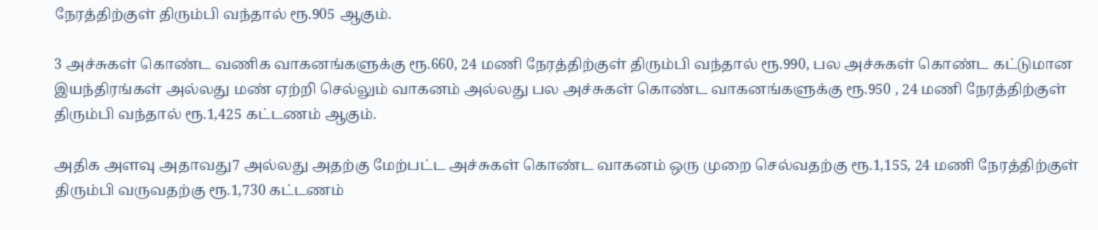நேரத்திற்குள் திரும்பி வந்தால் ரூ.905 ஆகும்.

3 அச்சுகள் கொண்ட வணிக வாகனங்களுக்கு ரூ.660, 24 மணி நேரத்திற்குள் திரும்பி வந்தால் ரூ.990, பல அச்சுகள் கொண்ட கட்டுமான இயந்திரங்கள் அல்லது மண் ஏற்றி செல்லும் வாகனம் அல்லது பல அச்சுகள் கொண்ட வாகனங்களுக்கு ரூ.950 , 24 மணி நேரத்திற்குள் திரும்பி வந்தால் ரூ.1,425 கட்டணம் ஆகும்.

அதிக அளவு அதாவது7 அல்லது அதற்கு மேற்பட்ட அச்சுகள் கொண்ட வாகனம் ஒரு முறை செல்வதற்கு ரூ.1,155, 24 மணி நேரத்திற்குள் திரும்பி வருவதற்கு ரூ.1,730 கட்டணம்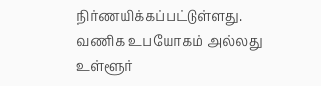நிர்ணயிக்கப்பட்டுள்ளது. வணிக உபயோகம் அல்லது உள்ளூர்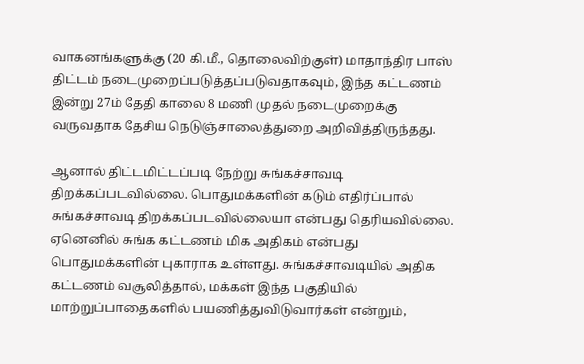வாகனங்களுக்கு (20 கி.மீ., தொலைவிற்குள்) மாதாந்திர பாஸ் திட்டம் நடைமுறைப்படுத்தப்படுவதாகவும், இந்த கட்டணம் இன்று 27ம் தேதி காலை 8 மணி முதல் நடைமுறைக்கு வருவதாக தேசிய நெடுஞ்சாலைத்துறை அறிவித்திருந்தது.

ஆனால் திட்டமிட்டப்படி நேற்று சுங்கச்சாவடி திறக்கப்படவில்லை. பொதுமக்களின் கடும் எதிர்ப்பால் சுங்கச்சாவடி திறக்கப்படவில்லையா என்பது தெரியவில்லை. ஏனெனில் சுங்க கட்டணம் மிக அதிகம் என்பது பொதுமக்களின் புகாராக உள்ளது. சுங்கச்சாவடியில் அதிக கட்டணம் வசூலித்தால், மக்கள் இந்த பகுதியில் மாற்றுப்பாதைகளில் பயணித்துவிடுவார்கள் என்றும்,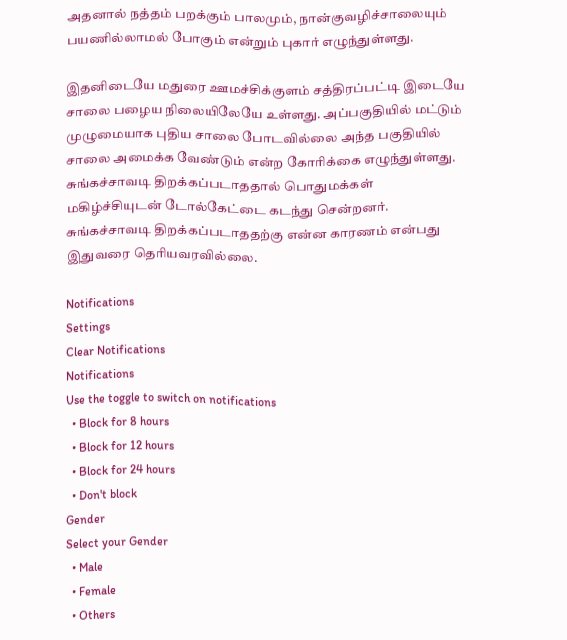அதனால் நத்தம் பறக்கும் பாலமும், நான்குவழிச்சாலையும் பயணில்லாமல் போகும் என்றும் புகார் எழுந்துள்ளது.

இதனிடையே மதுரை ஊமச்சிக்குளம் சத்திரப்பட்டி இடையே சாலை பழைய நிலையிலேயே உள்ளது. அப்பகுதியில் மட்டும் முழுமையாக புதிய சாலை போடவில்லை அந்த பகுதியில் சாலை அமைக்க வேண்டும் என்ற கோரிக்கை எழுந்துள்ளது. சுங்கச்சாவடி திறக்கப்படாததால் பொதுமக்கள் மகிழ்ச்சியுடன் டோல்கேட்டை கடந்து சென்றனர். சுங்கச்சாவடி திறக்கப்படாததற்கு என்ன காரணம் என்பது இதுவரை தெரியவரவில்லை.

Notifications
Settings
Clear Notifications
Notifications
Use the toggle to switch on notifications
  • Block for 8 hours
  • Block for 12 hours
  • Block for 24 hours
  • Don't block
Gender
Select your Gender
  • Male
  • Female
  • Others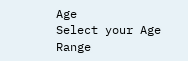Age
Select your Age Range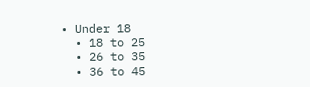• Under 18
  • 18 to 25
  • 26 to 35
  • 36 to 45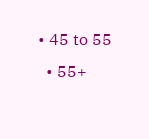• 45 to 55
  • 55+